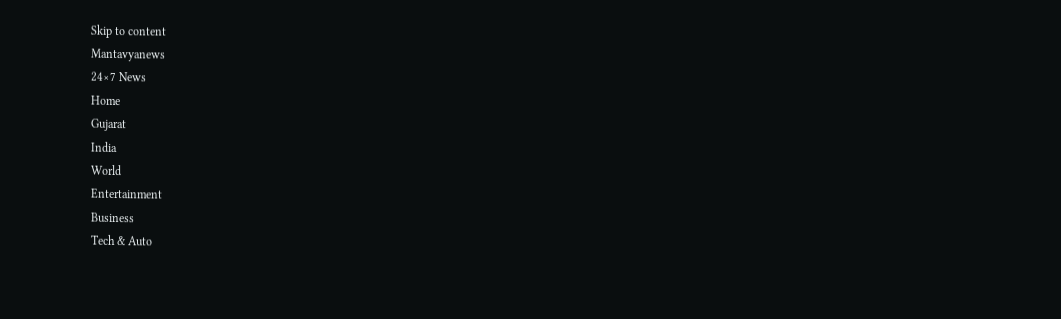Skip to content
Mantavyanews
24×7 News
Home
Gujarat
India
World
Entertainment
Business
Tech & Auto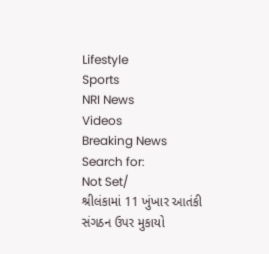Lifestyle
Sports
NRI News
Videos
Breaking News
Search for:
Not Set/
શ્રીલંકામાં 11 ખુંખાર આતંકી સંગઠન ઉપર મુકાયો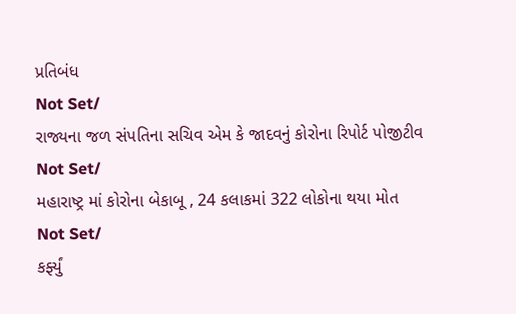પ્રતિબંધ
Not Set/
રાજ્યના જળ સંપતિના સચિવ એમ કે જાદવનું કોરોના રિપોર્ટ પોજીટીવ
Not Set/
મહારાષ્ટ્ર માં કોરોના બેકાબૂ , 24 કલાકમાં 322 લોકોના થયા મોત
Not Set/
કર્ફ્યું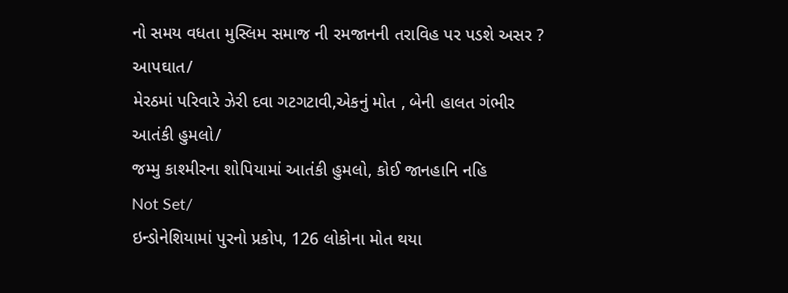નો સમય વધતા મુસ્લિમ સમાજ ની રમજાનની તરાવિહ પર પડશે અસર ?
આપઘાત/
મેરઠમાં પરિવારે ઝેરી દવા ગટગટાવી,એકનું મોત , બેની હાલત ગંભીર
આતંકી હુમલો/
જમ્મુ કાશ્મીરના શોપિયામાં આતંકી હુમલો, કોઈ જાનહાનિ નહિ
Not Set/
ઇન્ડોનેશિયામાં પુરનો પ્રકોપ, 126 લોકોના મોત થયા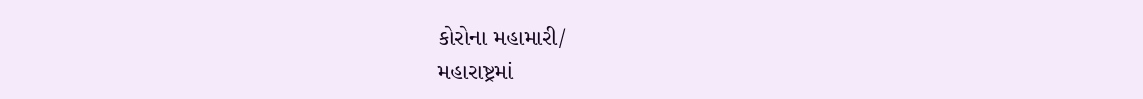કોરોના મહામારી/
મહારાષ્ટ્રમાં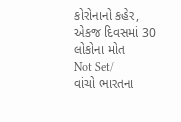કોરોનાનો કહેર, એકજ દિવસમાં 30 લોકોના મોત
Not Set/
વાંચો ભારતના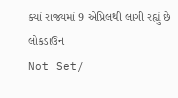ક્યાં રાજ્યમાં 9 એપ્રિલથી લાગી રહ્યું છે લોકડાઉન
Not Set/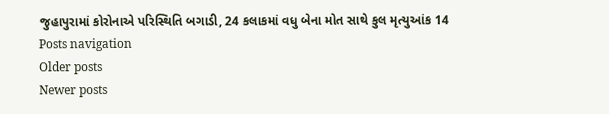જુહાપુરામાં કોરોનાએ પરિસ્થિતિ બગાડી, 24 કલાકમાં વધુ બેના મોત સાથે કુલ મૃત્યુઆંક 14
Posts navigation
Older posts
Newer posts